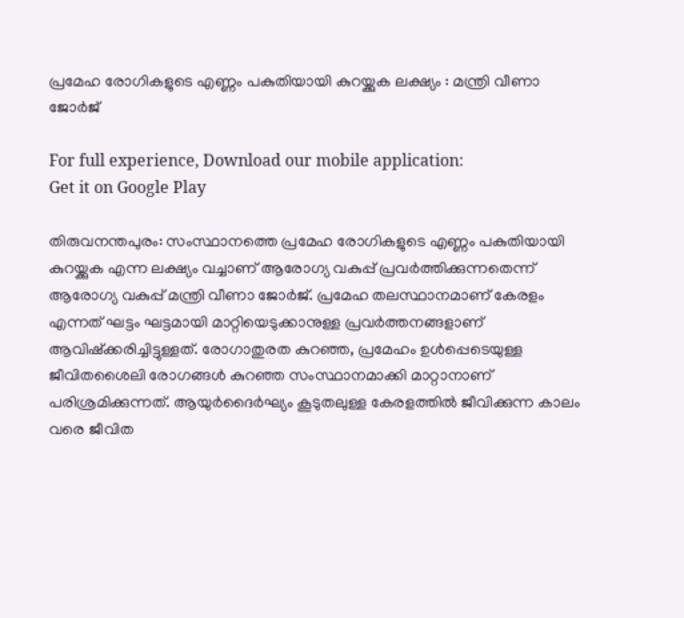പ്രമേഹ രോഗികളുടെ എണ്ണം പകുതിയായി കുറയ്ക്കുക ലക്ഷ്യം : മന്ത്രി വീണാ ജോര്‍ജ്

For full experience, Download our mobile application:
Get it on Google Play

തിരുവനന്തപുരം: സംസ്ഥാനത്തെ പ്രമേഹ രോഗികളുടെ എണ്ണം പകുതിയായി കുറയ്ക്കുക എന്ന ലക്ഷ്യം വച്ചാണ് ആരോഗ്യ വകുപ്പ് പ്രവര്‍ത്തിക്കുന്നതെന്ന് ആരോഗ്യ വകുപ്പ് മന്ത്രി വീണാ ജോര്‍ജ്. പ്രമേഹ തലസ്ഥാനമാണ് കേരളം എന്നത് ഘട്ടം ഘട്ടമായി മാറ്റിയെടുക്കാനുള്ള പ്രവര്‍ത്തനങ്ങളാണ് ആവിഷ്‌ക്കരിച്ചിട്ടുള്ളത്. രോഗാതുരത കുറഞ്ഞ, പ്രമേഹം ഉള്‍പ്പെടെയുള്ള ജീവിതശൈലി രോഗങ്ങള്‍ കുറഞ്ഞ സംസ്ഥാനമാക്കി മാറ്റാനാണ് പരിശ്രമിക്കുന്നത്. ആയുര്‍ദൈര്‍ഘ്യം കൂടുതലുള്ള കേരളത്തില്‍ ജീവിക്കുന്ന കാലം വരെ ജീവിത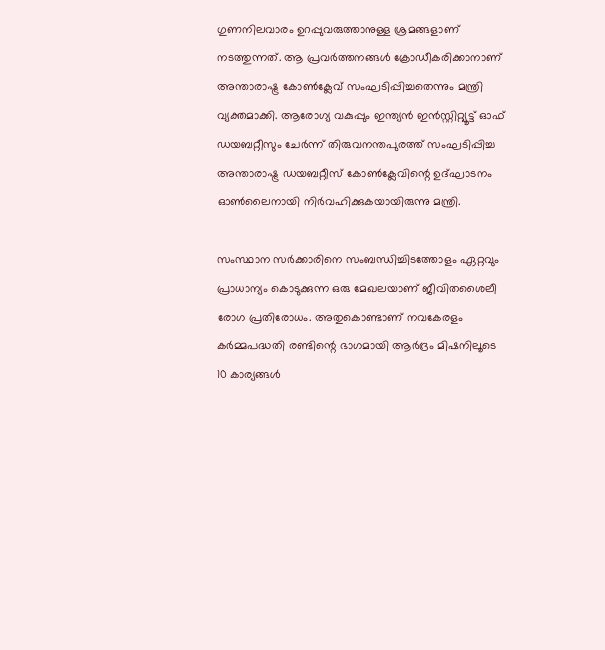ഗുണനിലവാരം ഉറപ്പുവരുത്താനുള്ള ശ്രമങ്ങളാണ് നടത്തുന്നത്. ആ പ്രവര്‍ത്തനങ്ങള്‍ ക്രോഡീകരിക്കാനാണ് അന്താരാഷ്ട്ര കോണ്‍ക്ലേവ് സംഘടിപ്പിച്ചതെന്നും മന്ത്രി വ്യക്തമാക്കി. ആരോഗ്യ വകുപ്പും ഇന്ത്യന്‍ ഇന്‍സ്റ്റിറ്റ്യൂട്ട് ഓഫ് ഡയബറ്റീസും ചേര്‍ന്ന് തിരുവനന്തപുരത്ത് സംഘടിപ്പിച്ച അന്താരാഷ്ട്ര ഡയബറ്റീസ് കോണ്‍ക്ലേവിന്റെ ഉദ്ഘാടനം ഓണ്‍ലൈനായി നിര്‍വഹിക്കുകയായിരുന്നു മന്ത്രി.

സംസ്ഥാന സര്‍ക്കാരിനെ സംബന്ധിച്ചിടത്തോളം ഏറ്റവും പ്രാധാന്യം കൊടുക്കുന്ന ഒരു മേഖലയാണ് ജീവിതശൈലീ രോഗ പ്രതിരോധം. അതുകൊണ്ടാണ് നവകേരളം കര്‍മ്മപദ്ധതി രണ്ടിന്റെ ഭാഗമായി ആര്‍ദ്രം മിഷനിലൂടെ 10 കാര്യങ്ങള്‍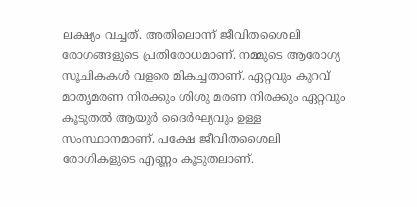ലക്ഷ്യം വച്ചത്. അതിലൊന്ന് ജീവിതശൈലി രോഗങ്ങളുടെ പ്രതിരോധമാണ്. നമ്മുടെ ആരോഗ്യ സൂചികകള്‍ വളരെ മികച്ചതാണ്. ഏറ്റവും കുറവ് മാതൃമരണ നിരക്കും ശിശു മരണ നിരക്കും ഏറ്റവും കൂടുതല്‍ ആയുര്‍ ദൈര്‍ഘ്യവും ഉള്ള സംസ്ഥാനമാണ്. പക്ഷേ ജീവിതശൈലി രോഗികളുടെ എണ്ണം കൂടുതലാണ്.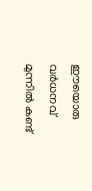ഈയൊരു വര്‍ധനവ് മുന്നില്‍ കണ്ട്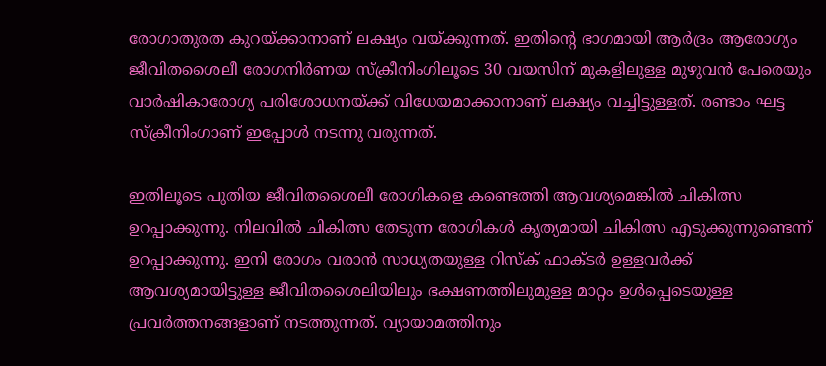രോഗാതുരത കുറയ്ക്കാനാണ് ലക്ഷ്യം വയ്ക്കുന്നത്. ഇതിന്റെ ഭാഗമായി ആര്‍ദ്രം ആരോഗ്യം ജീവിതശൈലീ രോഗനിര്‍ണയ സ്‌ക്രീനിംഗിലൂടെ 30 വയസിന് മുകളിലുള്ള മുഴുവന്‍ പേരെയും വാര്‍ഷികാരോഗ്യ പരിശോധനയ്ക്ക് വിധേയമാക്കാനാണ് ലക്ഷ്യം വച്ചിട്ടുള്ളത്. രണ്ടാം ഘട്ട സ്‌ക്രീനിംഗാണ് ഇപ്പോള്‍ നടന്നു വരുന്നത്.

ഇതിലൂടെ പുതിയ ജീവിതശൈലീ രോഗികളെ കണ്ടെത്തി ആവശ്യമെങ്കില്‍ ചികിത്സ ഉറപ്പാക്കുന്നു. നിലവില്‍ ചികിത്സ തേടുന്ന രോഗികള്‍ കൃത്യമായി ചികിത്സ എടുക്കുന്നുണ്ടെന്ന് ഉറപ്പാക്കുന്നു. ഇനി രോഗം വരാന്‍ സാധ്യതയുള്ള റിസ്‌ക് ഫാക്ടര്‍ ഉള്ളവര്‍ക്ക് ആവശ്യമായിട്ടുള്ള ജീവിതശൈലിയിലും ഭക്ഷണത്തിലുമുള്ള മാറ്റം ഉള്‍പ്പെടെയുള്ള പ്രവര്‍ത്തനങ്ങളാണ് നടത്തുന്നത്. വ്യായാമത്തിനും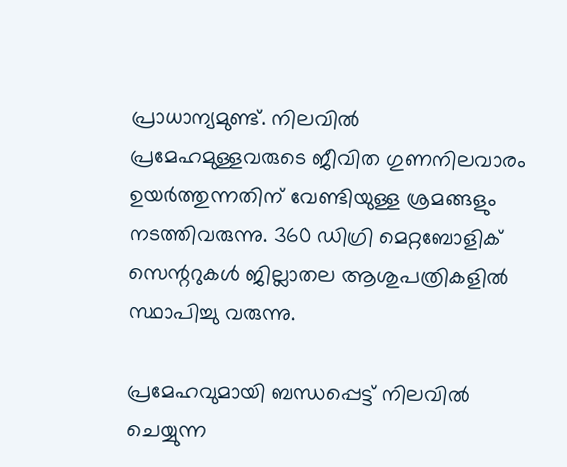പ്രാധാന്യമുണ്ട്. നിലവില്‍ പ്രമേഹമുള്ളവരുടെ ജീവിത ഗുണനിലവാരം ഉയര്‍ത്തുന്നതിന് വേണ്ടിയുള്ള ശ്രമങ്ങളും നടത്തിവരുന്നു. 360 ഡിഗ്രി മെറ്റബോളിക് സെന്ററുകള്‍ ജില്ലാതല ആശുപത്രികളില്‍ സ്ഥാപിച്ചു വരുന്നു.

പ്രമേഹവുമായി ബന്ധപ്പെട്ട് നിലവില്‍ ചെയ്യുന്ന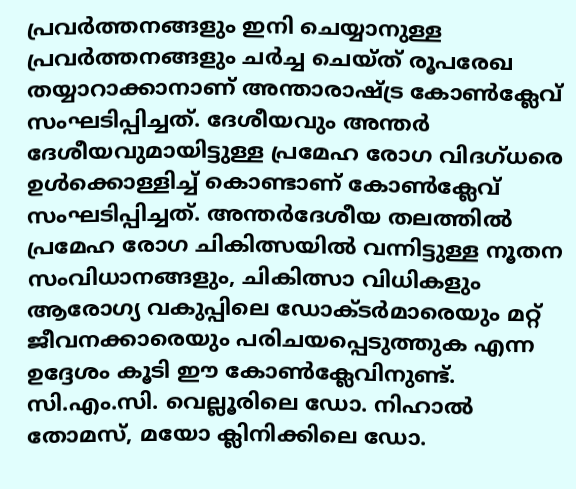പ്രവര്‍ത്തനങ്ങളും ഇനി ചെയ്യാനുള്ള പ്രവര്‍ത്തനങ്ങളും ചര്‍ച്ച ചെയ്ത് രൂപരേഖ തയ്യാറാക്കാനാണ് അന്താരാഷ്ട്ര കോണ്‍ക്ലേവ് സംഘടിപ്പിച്ചത്. ദേശീയവും അന്തര്‍ ദേശീയവുമായിട്ടുള്ള പ്രമേഹ രോഗ വിദഗ്ധരെ ഉള്‍ക്കൊള്ളിച്ച് കൊണ്ടാണ് കോണ്‍ക്ലേവ് സംഘടിപ്പിച്ചത്. അന്തര്‍ദേശീയ തലത്തില്‍ പ്രമേഹ രോഗ ചികിത്സയില്‍ വന്നിട്ടുള്ള നൂതന സംവിധാനങ്ങളും, ചികിത്സാ വിധികളും ആരോഗ്യ വകുപ്പിലെ ഡോക്ടര്‍മാരെയും മറ്റ് ജീവനക്കാരെയും പരിചയപ്പെടുത്തുക എന്ന ഉദ്ദേശം കൂടി ഈ കോണ്‍ക്ലേവിനുണ്ട്. സി.എം.സി. വെല്ലൂരിലെ ഡോ. നിഹാല്‍ തോമസ്, മയോ ക്ലിനിക്കിലെ ഡോ.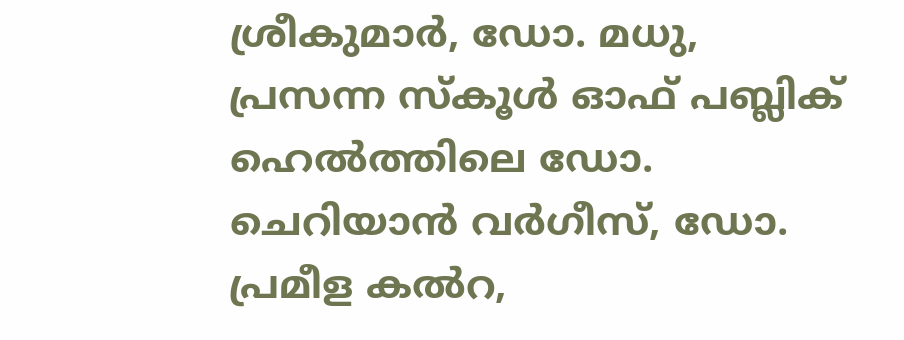ശ്രീകുമാര്‍, ഡോ. മധു, പ്രസന്ന സ്‌കൂള്‍ ഓഫ് പബ്ലിക് ഹെല്‍ത്തിലെ ഡോ. ചെറിയാന്‍ വര്‍ഗീസ്, ഡോ. പ്രമീള കല്‍റ,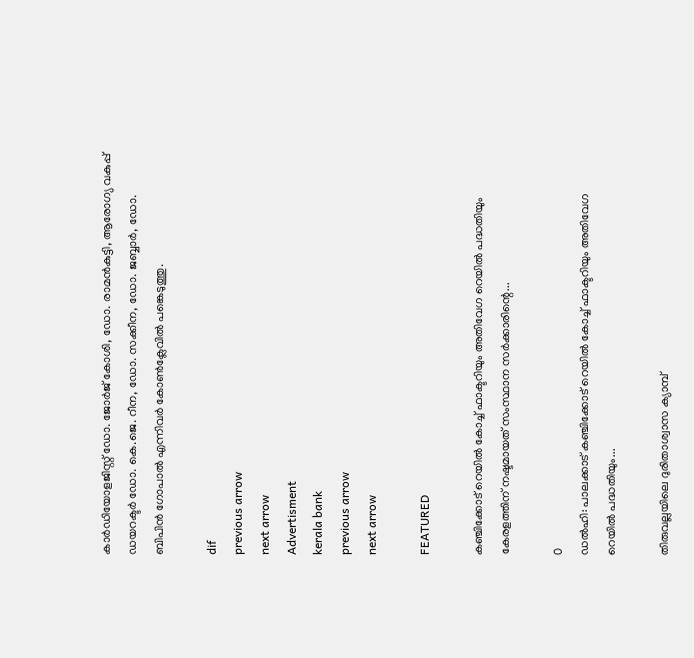കാര്‍ഡിയോളജിസ്റ്റ് ഡോ. ജോര്‍ജ് കോശി, ഡോ. രാമന്‍കുട്ടി, ആരോഗ്യ വകുപ്പ് ഡയറക്ടര്‍ ഡോ. കെ.ജെ. റീന, ഡോ. സക്കീന, ഡോ. ജബ്ബാര്‍, ഡോ. ബിപിന്‍ ഗോപാല്‍ എന്നിവര്‍ കോണ്‍ക്ലേവില്‍ പങ്കെടുത്തു.

dif
previous arrow
next arrow
Advertisment
kerala bank
previous arrow
next arrow

FEATURED

കഞ്ചിക്കോട് റെയിൽ കോച്ച് ഫാക്ടറിയും അതിവേഗ റെയിൽ പദ്ധതിയും കേരളത്തിന് നഷ്ടമായത് സംസ്ഥാന സർക്കാരിന്റെ...

0
ഡൽഹി: പാലക്കാട് കഞ്ചിക്കോട് റെയിൽ കോച്ച് ഫാക്ടറിയും അതിവേഗ റെയിൽ പദ്ധതിയും...

തിരുവല്ലയിലെ ദുരിതാശ്വാസ ക്യാമ്പ്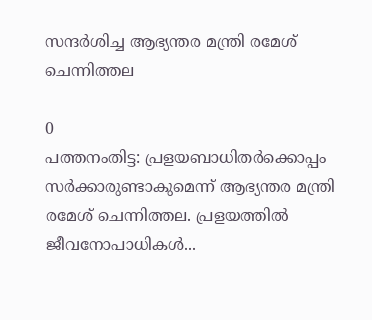സന്ദർശിച്ച ആഭ്യന്തര മന്ത്രി രമേശ് ചെന്നിത്തല

0
പത്തനംതിട്ട: പ്രളയബാധിതർക്കൊപ്പം സർക്കാരുണ്ടാകുമെന്ന് ആഭ്യന്തര മന്ത്രി രമേശ് ചെന്നിത്തല. പ്രളയത്തിൽ ജീവനോപാധികൾ...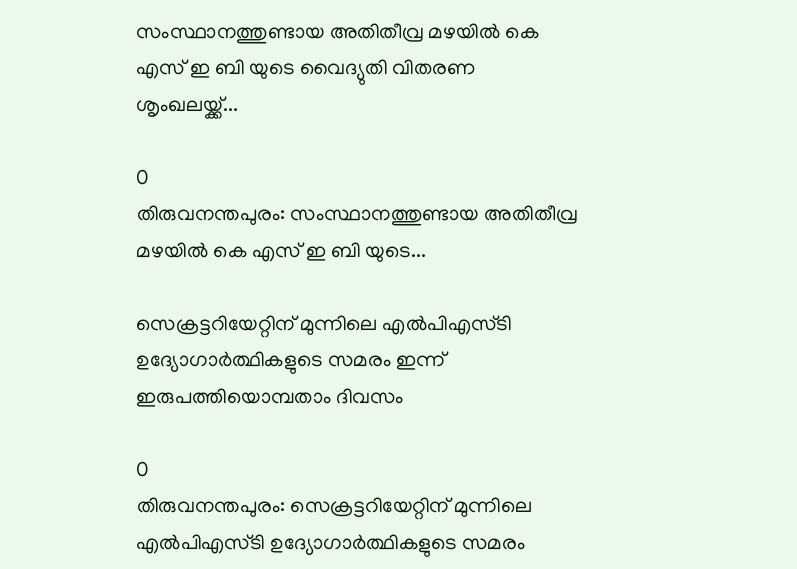സംസ്ഥാനത്തുണ്ടായ അതിതീവ്ര മഴയില്‍ കെ എസ് ഇ ബി യുടെ വൈദ്യുതി വിതരണ ശൃംഖലയ്ക്ക്...

0
തിരുവനന്തപുരം: സംസ്ഥാനത്തുണ്ടായ അതിതീവ്ര മഴയില്‍ കെ എസ് ഇ ബി യുടെ...

സെക്രട്ടറിയേറ്റിന് മുന്നിലെ എൽപിഎസ്ടി ഉദ്യോഗാർത്ഥികളുടെ സമരം ഇന്ന് ഇരുപത്തിയൊമ്പതാം ദിവസം

0
തിരുവനന്തപുരം: സെക്രട്ടറിയേറ്റിന് മുന്നിലെ എൽപിഎസ്ടി ഉദ്യോഗാർത്ഥികളുടെ സമരം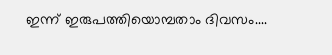ഇന്ന് ഇരുപത്തിയൊമ്പതാം ദിവസം....